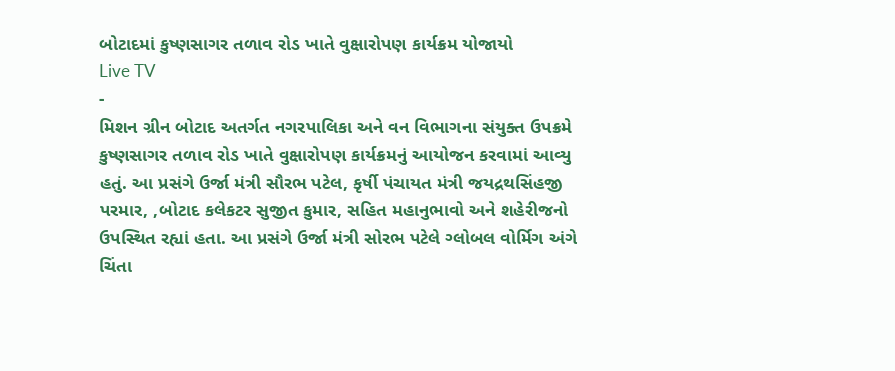બોટાદમાં કુષ્ણસાગર તળાવ રોડ ખાતે વુક્ષારોપણ કાર્યક્રમ યોજાયો
Live TV
-
મિશન ગ્રીન બોટાદ અતર્ગત નગરપાલિકા અને વન વિભાગના સંયુક્ત ઉપક્રમે કુષ્ણસાગર તળાવ રોડ ખાતે વુક્ષારોપણ કાર્યક્રમનું આયોજન કરવામાં આવ્યુ હતું. આ પ્રસંગે ઉર્જા મંત્રી સૌરભ પટેલ, કૃર્ષી પંચાયત મંત્રી જયદ્રથસિંહજી પરમાર, ,બોટાદ કલેકટર સુજીત કુમાર, સહિત મહાનુભાવો અને શહેરીજનો ઉપસ્થિત રહ્યાં હતા. આ પ્રસંગે ઉર્જા મંત્રી સોરભ પટેલે ગ્લોબલ વોર્મિગ અંગે ચિંતા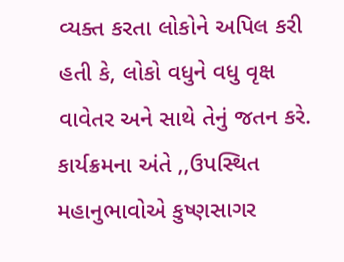વ્યક્ત કરતા લોકોને અપિલ કરી હતી કે, લોકો વધુને વધુ વૃક્ષ વાવેતર અને સાથે તેનું જતન કરે. કાર્યક્રમના અંતે ,,ઉપસ્થિત મહાનુભાવોએ કુષ્ણસાગર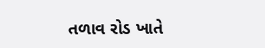તળાવ રોડ ખાતે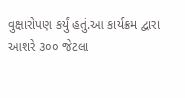વુક્ષારોપણ કર્યું હતું.આ કાર્યક્રમ દ્વારા આશરે ૩૦૦ જેટલા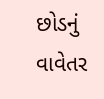છોડનું વાવેતર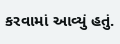કરવામાં આવ્યું હતું.